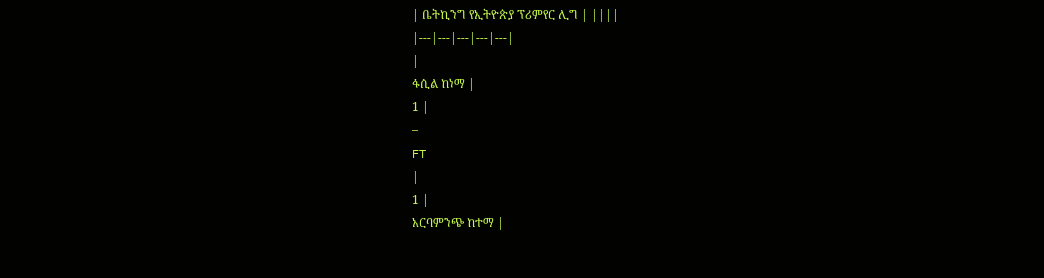| ቤትኪንግ የኢትዮጵያ ፕሪምየር ሊግ | ||||
|---|---|---|---|---|
|
ፋሲል ከነማ |
1 |
–
FT
|
1 |
አርባምንጭ ከተማ |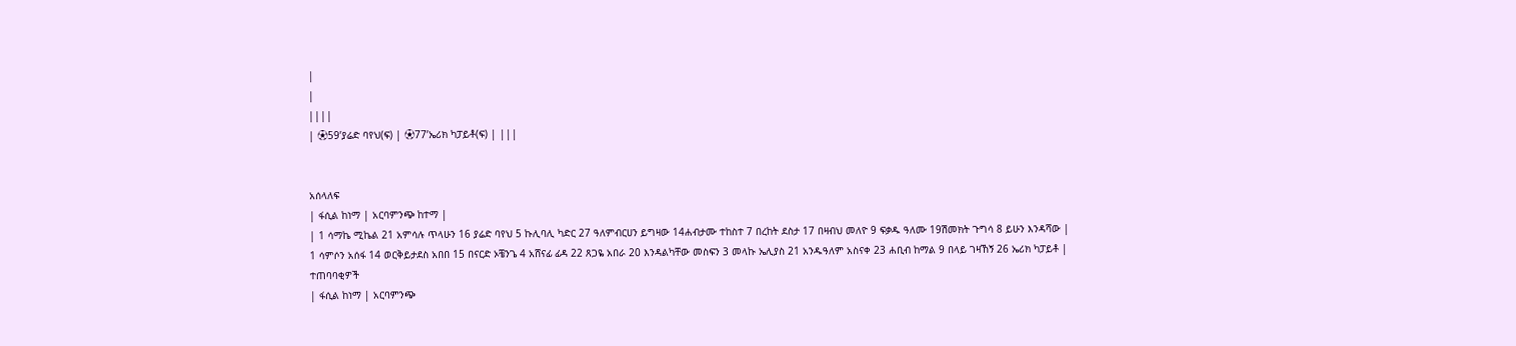|
|
||||
| ⚽59’ያሬድ ባየህ(ፍ) | ⚽77’ኤሪክ ካፓይቶ(ፍ) | |||


አሰላለፍ
| ፋሲል ከነማ | አርባምንጭ ከተማ |
| 1 ሳማኬ ሚኬል 21 አምሳሉ ጥላሁን 16 ያሬድ ባየህ 5 ኩሊባሊ ካድር 27 ዓለምብርሀን ይግዛው 14ሐብታሙ ተከስተ 7 በረከት ደስታ 17 በዛብህ መለዮ 9 ፍቃዱ ዓለሙ 19ሽመክት ጉግሳ 8 ይሁን እንዳሻው |
1 ሳምሶን አሰፋ 14 ወርቅይታደስ አበበ 15 በናርድ ኦቼንጌ 4 አሸናፊ ፊዳ 22 ጸጋዬ አበራ 20 እንዳልካቸው መስፍን 3 መላኩ ኤሊያስ 21 አንዱዓለም አስናቀ 23 ሐቢብ ከማል 9 በላይ ገዛኸኝ 26 ኤሪክ ካፓይቶ |
ተጠባባቂዎች
| ፋሲል ከነማ | አርባምንጭ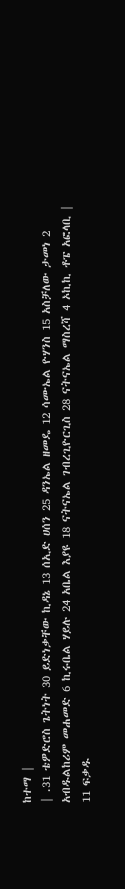ከተማ |
| .31 ቴዎድሮስ ጌትነት 30 ይድነቃቸው ኪዳኔ 13 ሰኢድ ሀሰን 25 ዳንኤል ዘመዴ 12 ሳሙኤል ዮሃንስ 15 አስቻለው ታመነ 2 አብዱልከሪም መሐመድ 6 ኪሩቤል ሃይሉ 24 አቤል እያዩ 18 ናትናኤል ገብረጊዮርጊስ 28 ናትናኤል ማስረሻ 4 ኦኪኪ ቶፔ አፎላቢ |
11 ፍቃዱ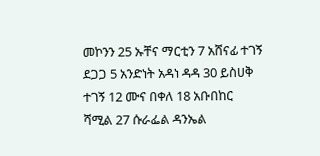መኮንን 25 ኡቸና ማርቲን 7 አሸናፊ ተገኝ ደጋጋ 5 አንድነት አዳነ ዳዳ 30 ይስሀቅ ተገኝ 12 ሙና በቀለ 18 አቡበከር ሻሚል 27 ሱራፌል ዳንኤል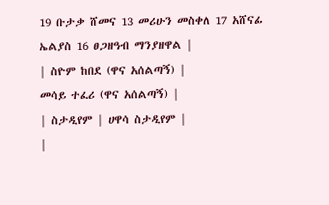19 ቡታቃ ሸመና 13 መሪሁን መስቀለ 17 አሸናፊ ኤልያስ 16 ፀጋዘዓብ ማንያዘዋል |
| ስዮም ከበደ (ዋና አሰልጣኝ) |
መሳይ ተፈሪ (ዋና አሰልጣኝ) |
| ስታዲየም | ሀዋሳ ስታዲየም |
|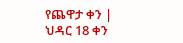የጨዋታ ቀን | ህዳር 18 ቀን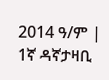2014 ዓ/ም |
1ኛ ዳኛታዛቢ